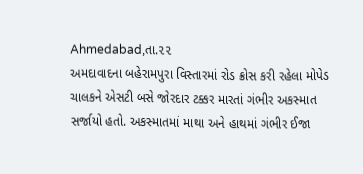Ahmedabad,તા.૨૨
અમદાવાદના બહેરામપુરા વિસ્તારમાં રોડ ક્રોસ કરી રહેલા મોપેડ ચાલકને એસટી બસે જોરદાર ટક્કર મારતાં ગંભીર અકસ્માત સર્જાયો હતો. અકસ્માતમાં માથા અને હાથમાં ગંભીર ઈજા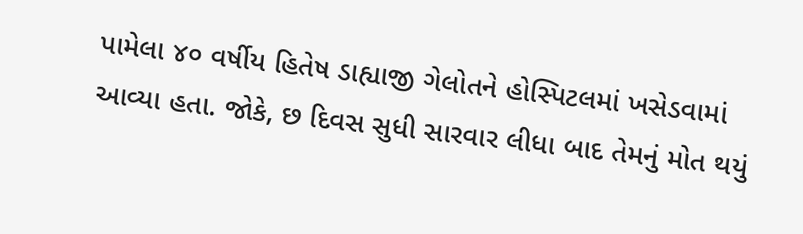પામેલા ૪૦ વર્ષીય હિતેષ ડાહ્યાજી ગેલોતને હોસ્પિટલમાં ખસેડવામાં આવ્યા હતા. જોકે, છ દિવસ સુધી સારવાર લીધા બાદ તેમનું મોત થયું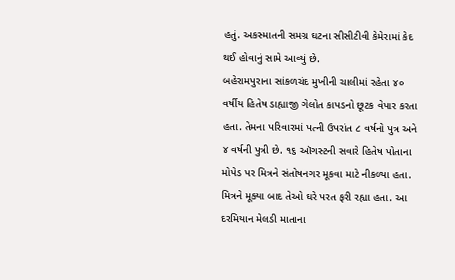હતું. અકસ્માતની સમગ્ર ઘટના સીસીટીવી કેમેરામાં કેદ થઈ હોવાનું સામે આવ્યું છે.
બહેરામપુરાના સાંકળચંદ મુખીની ચાલીમાં રહેતા ૪૦ વર્ષીય હિતેષ ડાહ્યાજી ગેલોત કાપડનો છૂટક વેપાર કરતા હતા. તેમના પરિવારમાં પત્ની ઉપરાંત ૮ વર્ષનો પુત્ર અને ૪ વર્ષની પુત્રી છે. ૧૬ ઑગસ્ટની સવારે હિતેષ પોતાના મોપેડ પર મિત્રને સંતોષનગર મૂકવા માટે નીકળ્યા હતા. મિત્રને મૂક્યા બાદ તેઓ ઘરે પરત ફરી રહ્યા હતા. આ દરમિયાન મેલડી માતાના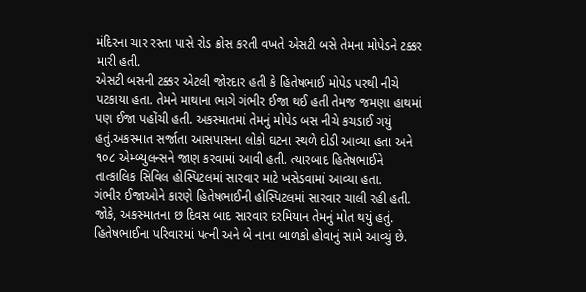મંદિરના ચાર રસ્તા પાસે રોડ ક્રોસ કરતી વખતે એસટી બસે તેમના મોપેડને ટક્કર મારી હતી.
એસટી બસની ટક્કર એટલી જોરદાર હતી કે હિતેષભાઈ મોપેડ પરથી નીચે પટકાયા હતા. તેમને માથાના ભાગે ગંભીર ઈજા થઈ હતી તેમજ જમણા હાથમાં પણ ઈજા પહોંચી હતી. અકસ્માતમાં તેમનું મોપેડ બસ નીચે કચડાઈ ગયું હતું.અકસ્માત સર્જાતા આસપાસના લોકો ઘટના સ્થળે દોડી આવ્યા હતા અને ૧૦૮ એમ્બ્યુલન્સને જાણ કરવામાં આવી હતી. ત્યારબાદ હિતેષભાઈને તાત્કાલિક સિવિલ હોસ્પિટલમાં સારવાર માટે ખસેડવામાં આવ્યા હતા.
ગંભીર ઈજાઓને કારણે હિતેષભાઈની હોસ્પિટલમાં સારવાર ચાલી રહી હતી. જોકે, અકસ્માતના છ દિવસ બાદ સારવાર દરમિયાન તેમનું મોત થયું હતું. હિતેષભાઈના પરિવારમાં પત્ની અને બે નાના બાળકો હોવાનું સામે આવ્યું છે.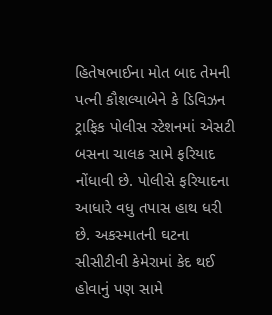હિતેષભાઈના મોત બાદ તેમની પત્ની કૌશલ્યાબેને કે ડિવિઝન ટ્રાફિક પોલીસ સ્ટેશનમાં એસટી બસના ચાલક સામે ફરિયાદ નોંધાવી છે. પોલીસે ફરિયાદના આધારે વધુ તપાસ હાથ ધરી છે. અકસ્માતની ઘટના સીસીટીવી કેમેરામાં કેદ થઈ હોવાનું પણ સામે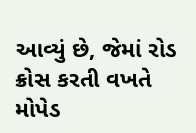આવ્યું છે, જેમાં રોડ ક્રોસ કરતી વખતે મોપેડ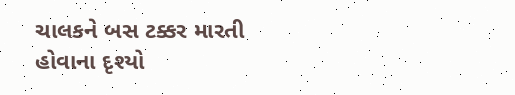ચાલકને બસ ટક્કર મારતી હોવાના દૃશ્યો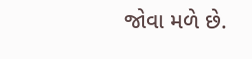જોવા મળે છે.